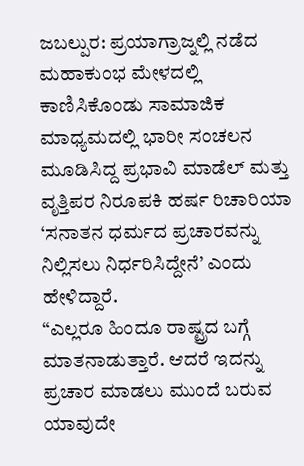ಜಬಲ್ಪುರ: ಪ್ರಯಾಗ್ರಾಜ್ನಲ್ಲಿ ನಡೆದ ಮಹಾಕುಂಭ ಮೇಳದಲ್ಲಿ ಕಾಣಿಸಿಕೊಂಡು ಸಾಮಾಜಿಕ ಮಾಧ್ಯಮದಲ್ಲಿ ಭಾರೀ ಸಂಚಲನ ಮೂಡಿಸಿದ್ದ ಪ್ರಭಾವಿ ಮಾಡೆಲ್ ಮತ್ತು ವೃತ್ತಿಪರ ನಿರೂಪಕಿ ಹರ್ಷ ರಿಚಾರಿಯಾ ‘ಸನಾತನ ಧರ್ಮದ ಪ್ರಚಾರವನ್ನು ನಿಲ್ಲಿಸಲು ನಿರ್ಧರಿಸಿದ್ದೇನೆ’ ಎಂದು ಹೇಳಿದ್ದಾರೆ.
“ಎಲ್ಲರೂ ಹಿಂದೂ ರಾಷ್ಟ್ರದ ಬಗ್ಗೆ ಮಾತನಾಡುತ್ತಾರೆ. ಆದರೆ ಇದನ್ನು ಪ್ರಚಾರ ಮಾಡಲು ಮುಂದೆ ಬರುವ ಯಾವುದೇ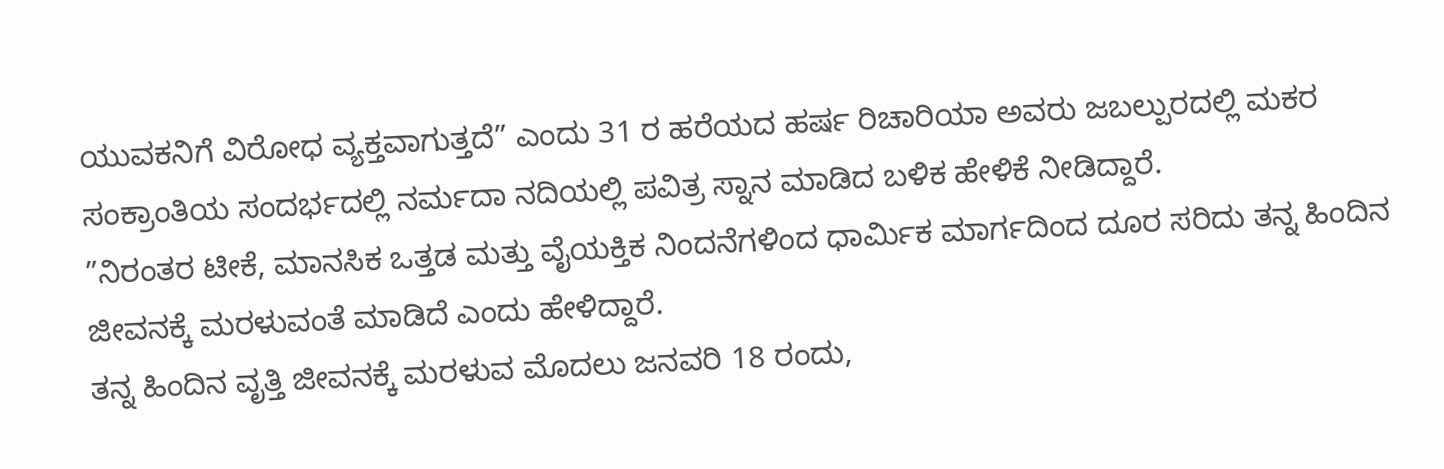ಯುವಕನಿಗೆ ವಿರೋಧ ವ್ಯಕ್ತವಾಗುತ್ತದೆ” ಎಂದು 31 ರ ಹರೆಯದ ಹರ್ಷ ರಿಚಾರಿಯಾ ಅವರು ಜಬಲ್ಪುರದಲ್ಲಿ ಮಕರ ಸಂಕ್ರಾಂತಿಯ ಸಂದರ್ಭದಲ್ಲಿ ನರ್ಮದಾ ನದಿಯಲ್ಲಿ ಪವಿತ್ರ ಸ್ನಾನ ಮಾಡಿದ ಬಳಿಕ ಹೇಳಿಕೆ ನೀಡಿದ್ದಾರೆ.
”ನಿರಂತರ ಟೀಕೆ, ಮಾನಸಿಕ ಒತ್ತಡ ಮತ್ತು ವೈಯಕ್ತಿಕ ನಿಂದನೆಗಳಿಂದ ಧಾರ್ಮಿಕ ಮಾರ್ಗದಿಂದ ದೂರ ಸರಿದು ತನ್ನ ಹಿಂದಿನ ಜೀವನಕ್ಕೆ ಮರಳುವಂತೆ ಮಾಡಿದೆ ಎಂದು ಹೇಳಿದ್ದಾರೆ.
ತನ್ನ ಹಿಂದಿನ ವೃತ್ತಿ ಜೀವನಕ್ಕೆ ಮರಳುವ ಮೊದಲು ಜನವರಿ 18 ರಂದು,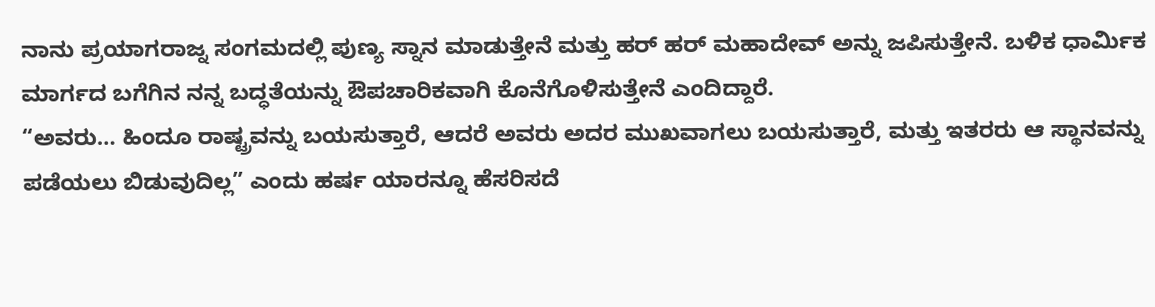ನಾನು ಪ್ರಯಾಗರಾಜ್ನ ಸಂಗಮದಲ್ಲಿ ಪುಣ್ಯ ಸ್ನಾನ ಮಾಡುತ್ತೇನೆ ಮತ್ತು ಹರ್ ಹರ್ ಮಹಾದೇವ್ ಅನ್ನು ಜಪಿಸುತ್ತೇನೆ. ಬಳಿಕ ಧಾರ್ಮಿಕ ಮಾರ್ಗದ ಬಗೆಗಿನ ನನ್ನ ಬದ್ಧತೆಯನ್ನು ಔಪಚಾರಿಕವಾಗಿ ಕೊನೆಗೊಳಿಸುತ್ತೇನೆ ಎಂದಿದ್ದಾರೆ.
“ಅವರು… ಹಿಂದೂ ರಾಷ್ಟ್ರವನ್ನು ಬಯಸುತ್ತಾರೆ, ಆದರೆ ಅವರು ಅದರ ಮುಖವಾಗಲು ಬಯಸುತ್ತಾರೆ, ಮತ್ತು ಇತರರು ಆ ಸ್ಥಾನವನ್ನು ಪಡೆಯಲು ಬಿಡುವುದಿಲ್ಲ” ಎಂದು ಹರ್ಷ ಯಾರನ್ನೂ ಹೆಸರಿಸದೆ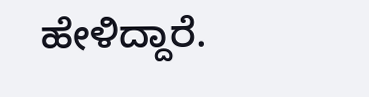ಹೇಳಿದ್ದಾರೆ.